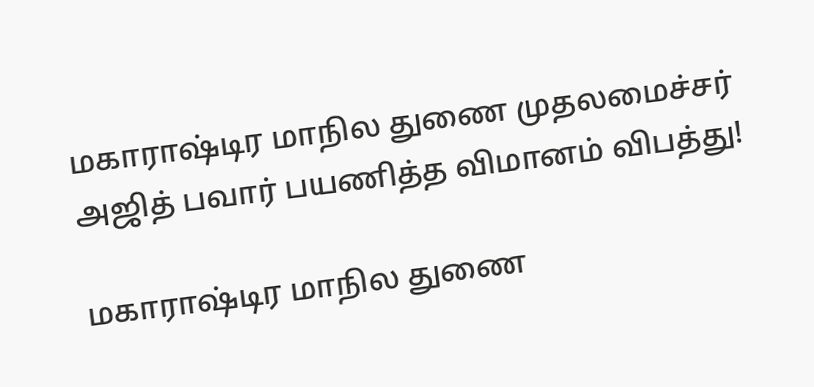மகாராஷ்டிர மாநில துணை முதலமைச்சர் அஜித் பவார் பயணித்த விமானம் விபத்து!

மகாராஷ்டிர மாநில துணை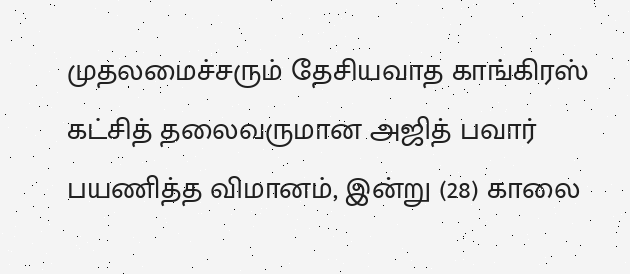முதலமைச்சரும் தேசியவாத காங்கிரஸ் கட்சித் தலைவருமான அஜித் பவார் பயணித்த விமானம், இன்று (28) காலை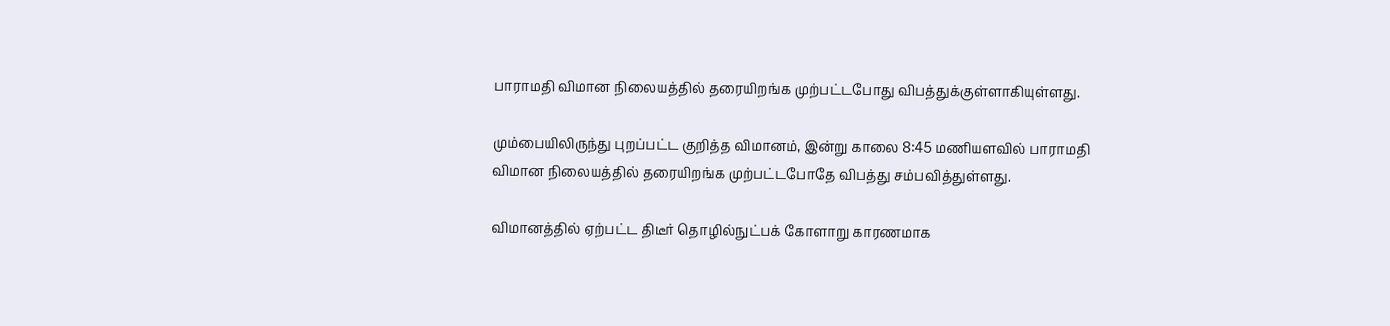பாராமதி விமான நிலையத்தில் தரையிறங்க முற்பட்டபோது விபத்துக்குள்ளாகியுள்ளது.

மும்பையிலிருந்து புறப்பட்ட குறித்த விமானம், இன்று காலை 8:45 மணியளவில் பாராமதி விமான நிலையத்தில் தரையிறங்க முற்பட்டபோதே விபத்து சம்பவித்துள்ளது.

விமானத்தில் ஏற்பட்ட திடீர் தொழில்நுட்பக் கோளாறு காரணமாக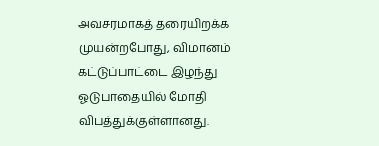அவசரமாகத் தரையிறக்க முயன்றபோது, விமானம் கட்டுப்பாட்டை இழந்து ஓடுபாதையில் மோதி விபத்துக்குள்ளானது.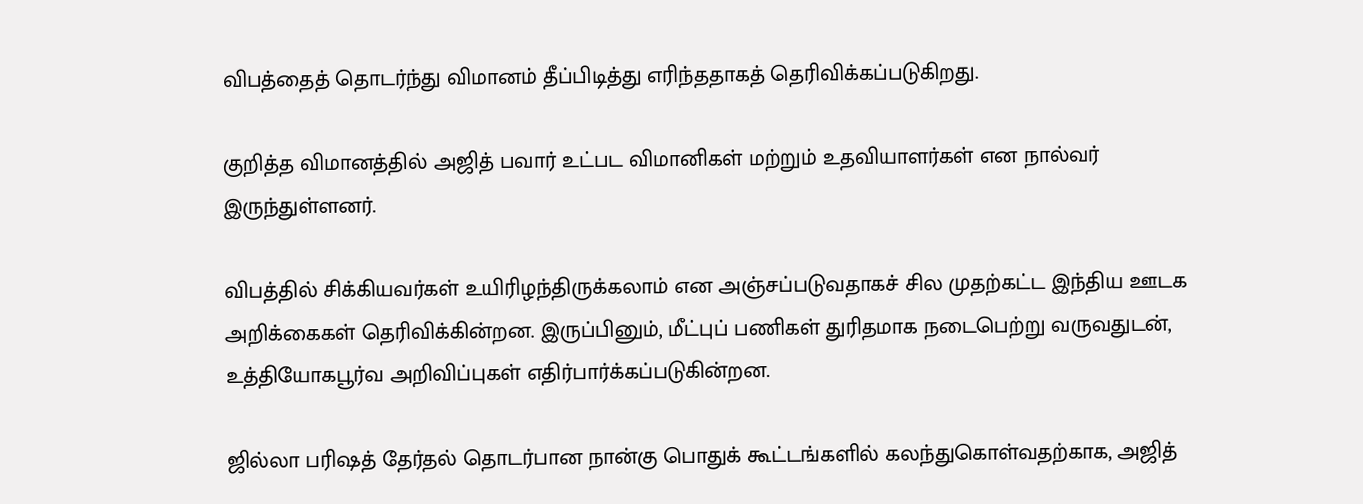விபத்தைத் தொடர்ந்து விமானம் தீப்பிடித்து எரிந்ததாகத் தெரிவிக்கப்படுகிறது.

குறித்த விமானத்தில் அஜித் பவார் உட்பட விமானிகள் மற்றும் உதவியாளர்கள் என நால்வர் இருந்துள்ளனர்.

விபத்தில் சிக்கியவர்கள் உயிரிழந்திருக்கலாம் என அஞ்சப்படுவதாகச் சில முதற்கட்ட இந்திய ஊடக அறிக்கைகள் தெரிவிக்கின்றன. இருப்பினும், மீட்புப் பணிகள் துரிதமாக நடைபெற்று வருவதுடன், உத்தியோகபூர்வ அறிவிப்புகள் எதிர்பார்க்கப்படுகின்றன.

ஜில்லா பரிஷத் தேர்தல் தொடர்பான நான்கு பொதுக் கூட்டங்களில் கலந்துகொள்வதற்காக, அஜித்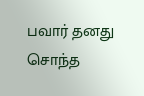பவார் தனது சொந்த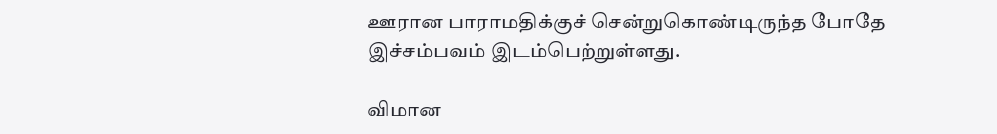ஊரான பாராமதிக்குச் சென்றுகொண்டிருந்த போதே இச்சம்பவம் இடம்பெற்றுள்ளது.

விமான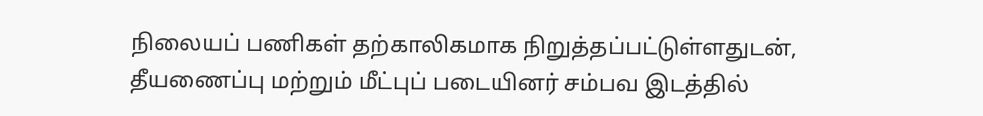நிலையப் பணிகள் தற்காலிகமாக நிறுத்தப்பட்டுள்ளதுடன், தீயணைப்பு மற்றும் மீட்புப் படையினர் சம்பவ இடத்தில்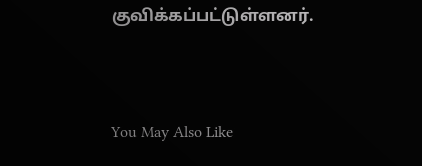குவிக்கப்பட்டுள்ளனர்.



You May Also Like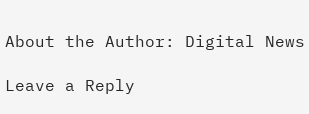About the Author: Digital News

Leave a Reply